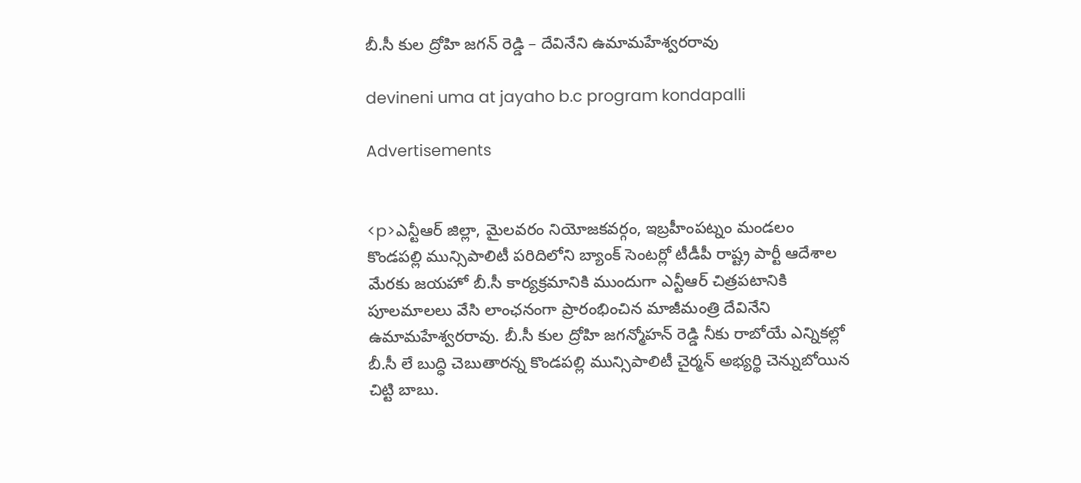బీ.సీ కుల ద్రోహి జగన్ రెడ్డి – దేవినేని ఉమామహేశ్వరరావు

devineni uma at jayaho b.c program kondapalli

Advertisements


<p>ఎన్టీఆర్ జిల్లా, మైలవరం నియోజకవర్గం, ఇబ్రహీంపట్నం మండలం కొండపల్లి మున్సిపాలిటీ పరిదిలోని బ్యాంక్ సెంటర్లో టీడీపీ రాష్ట్ర పార్టీ ఆదేశాల మేరకు జయహో బీ.సీ కార్యక్రమానికి ముందుగా ఎన్టీఆర్ చిత్రపటానికి పూలమాలలు వేసి లాంఛనంగా ప్రారంభించిన మాజీమంత్రి దేవినేని ఉమామహేశ్వరరావు. బీ.సీ కుల ద్రోహి జగన్మోహన్ రెడ్డి నీకు రాబోయే ఎన్నికల్లో బీ.సీ లే బుద్ధి చెబుతారన్న కొండపల్లి మున్సిపాలిటీ చైర్మన్ అభ్యర్థి చెన్నుబోయిన చిట్టి బాబు.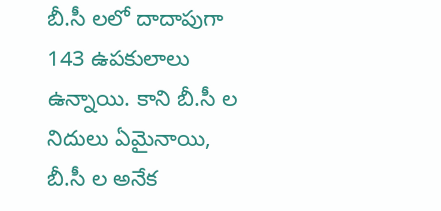బీ.సీ లలో దాదాపుగా 143 ఉపకులాలు ఉన్నాయి. కాని బీ.సీ ల నిదులు ఏమైనాయి, బీ.సీ ల అనేక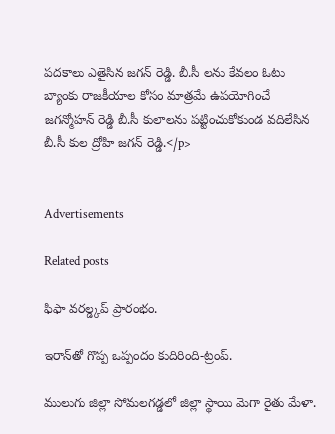పదకాలు ఎతైసిన జగన్ రెడ్డి. బీ.సీ లను కేవలం ఓటు బ్యాంకు రాజకీయాల కోసం మాత్రమే ఉపయోగించే జగన్మోహన్ రెడ్డి బీ.సీ కులాలను పట్టించుకోకుండ వదిలేసిన బీ.సీ కుల ద్రోహి జగన్ రెడ్డి.</p>


Advertisements

Related posts

ఫిఫా వరల్డ్కప్ ప్రారంభం.

ఇరాన్‌తో గొప్ప ఒప్పందం కుదిరింది-ట్రంప్.

ములుగు జిల్లా సోమలగడ్డలో జిల్లా స్థాయి మెగా రైతు మేళా.